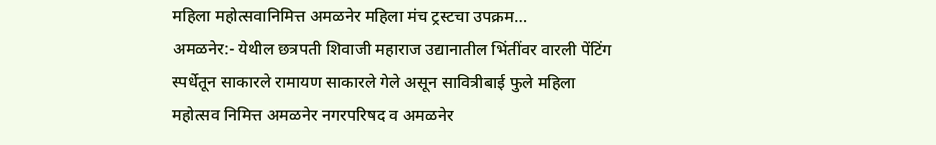महिला महोत्सवानिमित्त अमळनेर महिला मंच ट्रस्टचा उपक्रम…
अमळनेर:- येथील छत्रपती शिवाजी महाराज उद्यानातील भिंतींवर वारली पेंटिंग स्पर्धेतून साकारले रामायण साकारले गेले असून सावित्रीबाई फुले महिला महोत्सव निमित्त अमळनेर नगरपरिषद व अमळनेर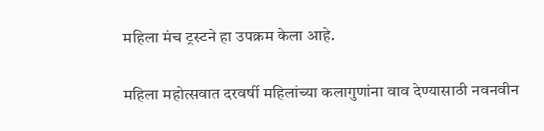महिला मंच ट्रस्टने हा उपक्रम केला आहे.

महिला महोत्सवात दरवर्षी महिलांच्या कलागुणांना वाव देण्यासाठी नवनवीन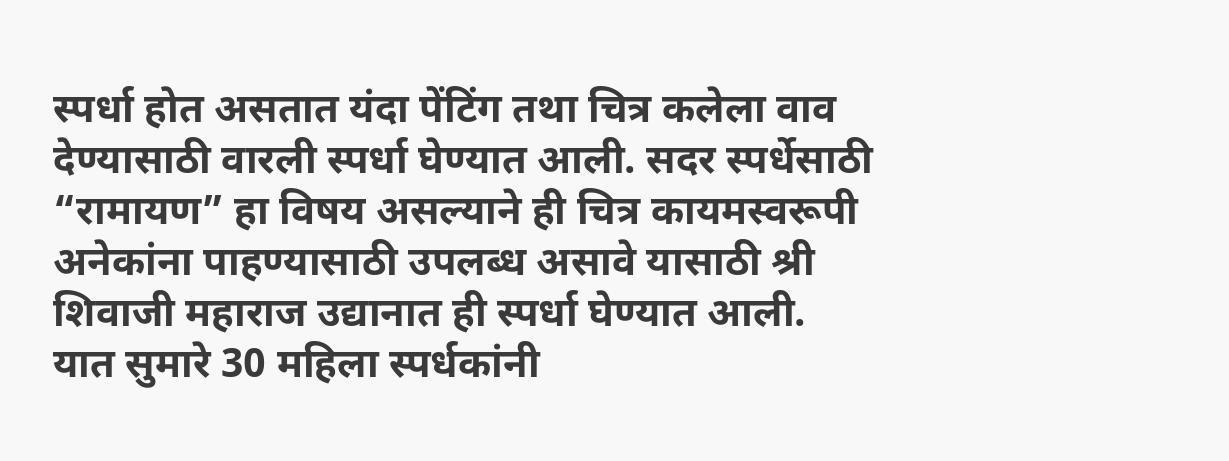स्पर्धा होत असतात यंदा पेंटिंग तथा चित्र कलेला वाव देण्यासाठी वारली स्पर्धा घेण्यात आली. सदर स्पर्धेसाठी “रामायण” हा विषय असल्याने ही चित्र कायमस्वरूपी अनेकांना पाहण्यासाठी उपलब्ध असावे यासाठी श्री शिवाजी महाराज उद्यानात ही स्पर्धा घेण्यात आली. यात सुमारे 30 महिला स्पर्धकांनी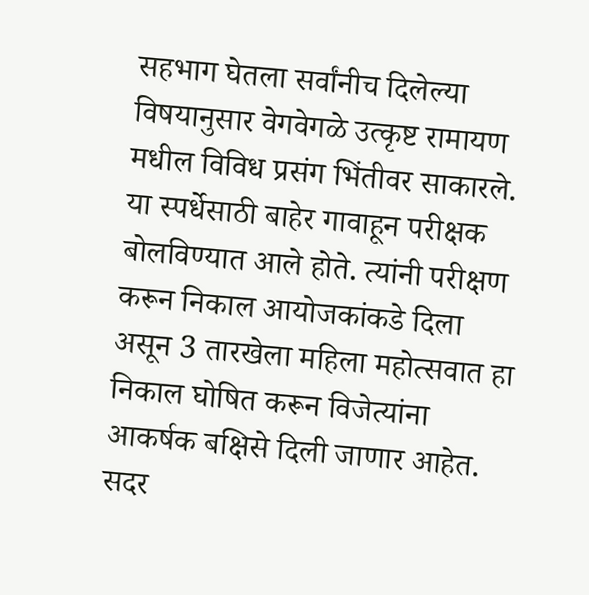सहभाग घेतला सर्वांनीच दिलेल्या विषयानुसार वेगवेगळे उत्कृष्ट रामायण मधील विविध प्रसंग भिंतीवर साकारले. या स्पर्धेसाठी बाहेर गावाहून परीक्षक बोलविण्यात आले होते. त्यांनी परीक्षण करून निकाल आयोजकांकडे दिला असून 3 तारखेला महिला महोत्सवात हा निकाल घोषित करून विजेत्यांना आकर्षक बक्षिसे दिली जाणार आहेत.
सदर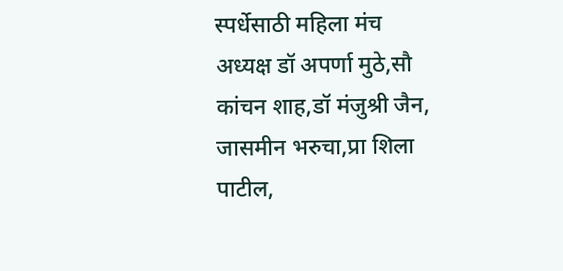स्पर्धेसाठी महिला मंच अध्यक्ष डॉ अपर्णा मुठे,सौ कांचन शाह,डॉ मंजुश्री जैन, जासमीन भरुचा,प्रा शिला पाटील,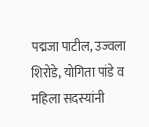पद्मजा पाटील, उज्वला शिरोडे, योगिता पांडे व महिला सदस्यांनी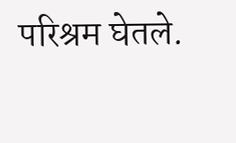परिश्रम घेतले.